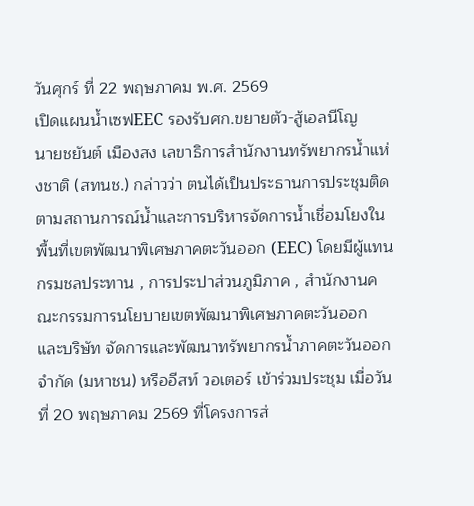วันศุกร์ ที่ 22 พฤษภาคม พ.ศ. 2569
เปิดแผนน้ำเซฟEEC รองรับศก.ขยายตัว-สู้เอลนีโญ
นายชยันต์ เมืองสง เลขาธิการสำนักงานทรัพยากรน้ำแห่งชาติ (สทนช.) กล่าวว่า ตนได้เป็นประธานการประชุมติดตามสถานการณ์น้ำและการบริหารจัดการน้ำเชื่อมโยงในพื้นที่เขตพัฒนาพิเศษภาคตะวันออก (EEC) โดยมีผู้แทนกรมชลประทาน , การประปาส่วนภูมิภาค , สำนักงานคณะกรรมการนโยบายเขตพัฒนาพิเศษภาคตะวันออก และบริษัท จัดการและพัฒนาทรัพยากรน้ำภาคตะวันออก จำกัด (มหาชน) หรืออีสท์ วอเตอร์ เข้าร่วมประชุม เมื่อวันที่ 20 พฤษภาคม 2569 ที่โครงการส่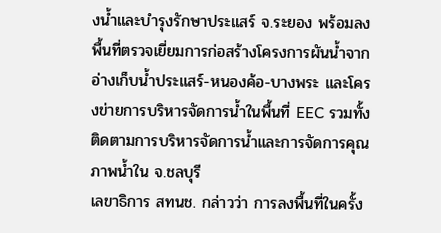งน้ำและบำรุงรักษาประแสร์ จ.ระยอง พร้อมลงพื้นที่ตรวจเยี่ยมการก่อสร้างโครงการผันน้ำจากอ่างเก็บน้ำประแสร์-หนองค้อ-บางพระ และโครงข่ายการบริหารจัดการน้ำในพื้นที่ EEC รวมทั้งติดตามการบริหารจัดการน้ำและการจัดการคุณภาพน้ำใน จ.ชลบุรี
เลขาธิการ สทนช. กล่าวว่า การลงพื้นที่ในครั้ง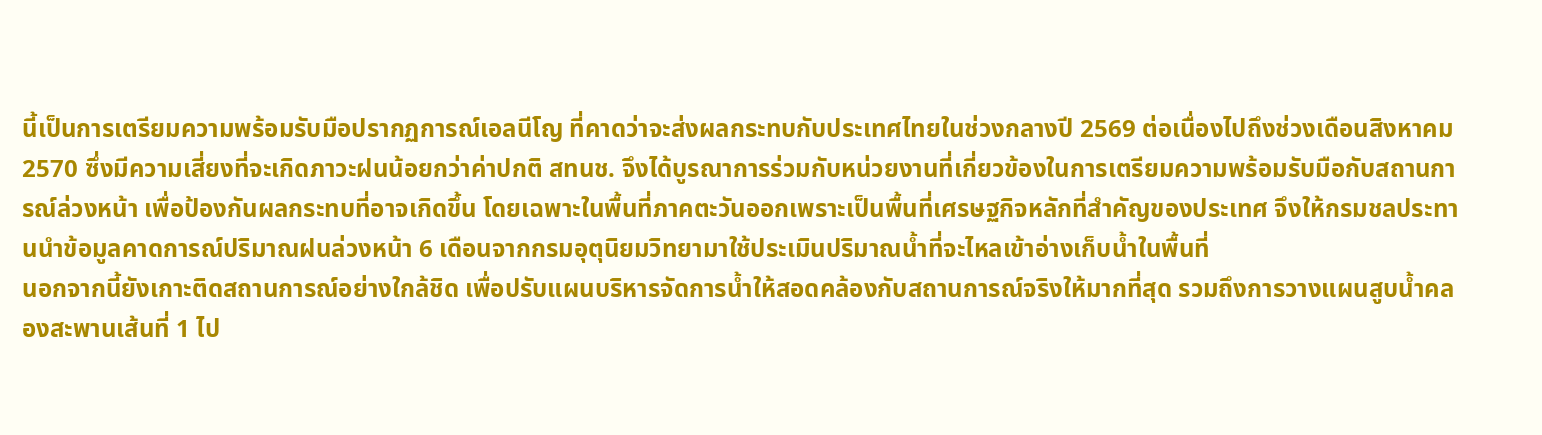นี้เป็นการเตรียมความพร้อมรับมือปรากฏการณ์เอลนีโญ ที่คาดว่าจะส่งผลกระทบกับประเทศไทยในช่วงกลางปี 2569 ต่อเนื่องไปถึงช่วงเดือนสิงหาคม 2570 ซึ่งมีความเสี่ยงที่จะเกิดภาวะฝนน้อยกว่าค่าปกติ สทนช. จึงได้บูรณาการร่วมกับหน่วยงานที่เกี่ยวข้องในการเตรียมความพร้อมรับมือกับสถานการณ์ล่วงหน้า เพื่อป้องกันผลกระทบที่อาจเกิดขึ้น โดยเฉพาะในพื้นที่ภาคตะวันออกเพราะเป็นพื้นที่เศรษฐกิจหลักที่สำคัญของประเทศ จึงให้กรมชลประทานนำข้อมูลคาดการณ์ปริมาณฝนล่วงหน้า 6 เดือนจากกรมอุตุนิยมวิทยามาใช้ประเมินปริมาณน้ำที่จะไหลเข้าอ่างเก็บน้ำในพื้นที่
นอกจากนี้ยังเกาะติดสถานการณ์อย่างใกล้ชิด เพื่อปรับแผนบริหารจัดการน้ำให้สอดคล้องกับสถานการณ์จริงให้มากที่สุด รวมถึงการวางแผนสูบน้ำคลองสะพานเส้นที่ 1 ไป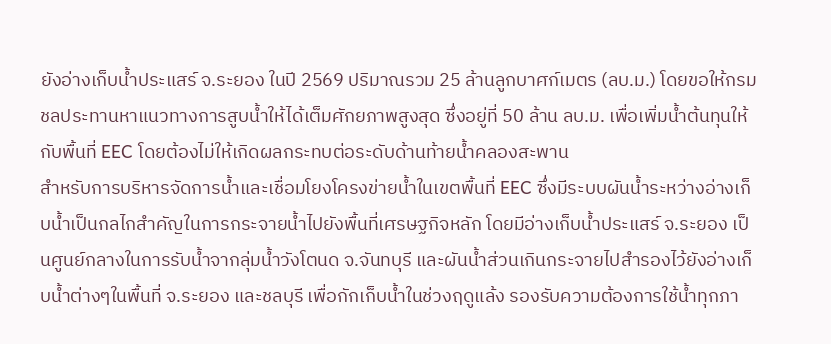ยังอ่างเก็บน้ำประแสร์ จ.ระยอง ในปี 2569 ปริมาณรวม 25 ล้านลูกบาศก์เมตร (ลบ.ม.) โดยขอให้กรมชลประทานหาแนวทางการสูบน้ำให้ได้เต็มศักยภาพสูงสุด ซึ่งอยู่ที่ 50 ล้าน ลบ.ม. เพื่อเพิ่มน้ำต้นทุนให้กับพื้นที่ EEC โดยต้องไม่ให้เกิดผลกระทบต่อระดับด้านท้ายน้ำคลองสะพาน
สำหรับการบริหารจัดการน้ำและเชื่อมโยงโครงข่ายน้ำในเขตพื้นที่ EEC ซึ่งมีระบบผันน้ำระหว่างอ่างเก็บน้ำเป็นกลไกสำคัญในการกระจายน้ำไปยังพื้นที่เศรษฐกิจหลัก โดยมีอ่างเก็บน้ำประแสร์ จ.ระยอง เป็นศูนย์กลางในการรับน้ำจากลุ่มน้ำวังโตนด จ.จันทบุรี และผันน้ำส่วนเกินกระจายไปสำรองไว้ยังอ่างเก็บน้ำต่างๆในพื้นที่ จ.ระยอง และชลบุรี เพื่อกักเก็บน้ำในช่วงฤดูแล้ง รองรับความต้องการใช้น้ำทุกภา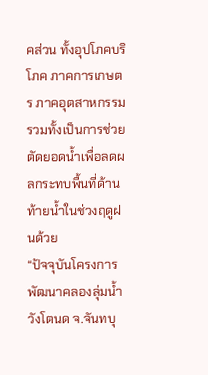คส่วน ทั้งอุปโภคบริโภค ภาคการเกษตร ภาคอุตสาหกรรม รวมทั้งเป็นการช่วยตัดยอดน้ำเพื่อลดผลกระทบพื้นที่ด้านท้ายน้ำในช่วงฤดูฝนด้วย
“ปัจจุบันโครงการพัฒนาคลองลุ่มน้ำวังโตนด จ.จันทบุ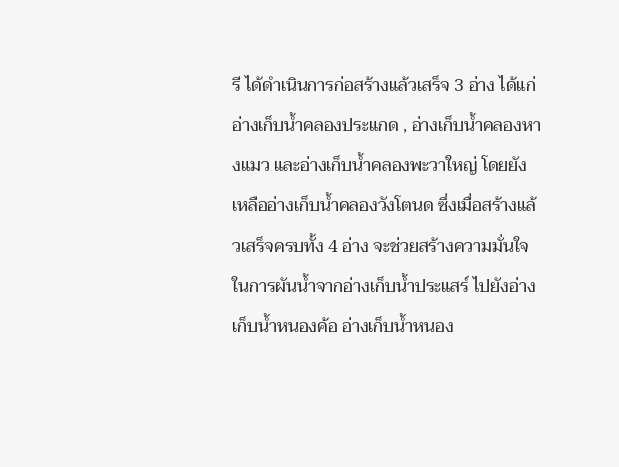รี ได้ดำเนินการก่อสร้างแล้วเสร็จ 3 อ่าง ได้แก่ อ่างเก็บน้ำคลองประแกด , อ่างเก็บน้ำคลองหางแมว และอ่างเก็บน้ำคลองพะวาใหญ่ โดยยังเหลืออ่างเก็บน้ำคลองวังโตนด ซึ่งเมื่อสร้างแล้วเสร็จครบทั้ง 4 อ่าง จะช่วยสร้างความมั่นใจในการผันน้ำจากอ่างเก็บน้ำประแสร์ ไปยังอ่างเก็บน้ำหนองค้อ อ่างเก็บน้ำหนอง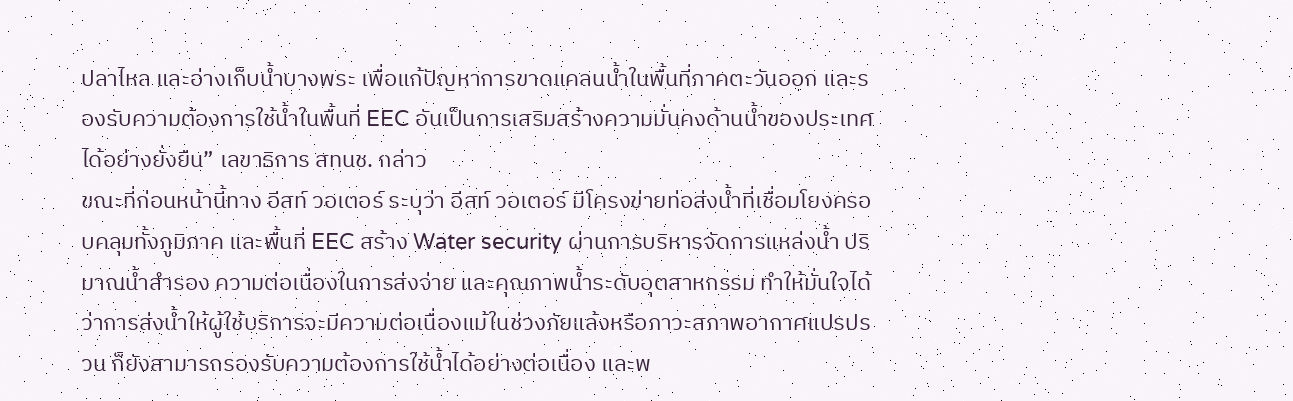ปลาไหล และอ่างเก็บน้ำบางพระ เพื่อแก้ปัญหาการขาดแคลนน้ำในพื้นที่ภาคตะวันออก และรองรับความต้องการใช้น้ำในพื้นที่ EEC อันเป็นการเสริมสร้างความมั่นคงด้านน้ำของประเทศได้อย่างยั่งยืน” เลขาธิการ สทนช. กล่าว
ขณะที่ก่อนหน้านี้ทาง อีสท์ วอเตอร์ ระบุว่า อีสท์ วอเตอร์ มีโครงข่ายท่อส่งน้ำที่เชื่อมโยงครอบคลุมทั้งภูมิภาค และพื้นที่ EEC สร้าง Water security ผ่านการบริหารจัดการแหล่งน้ำ ปริมาณน้ำสำรอง ความต่อเนื่องในการส่งจ่าย และคุณภาพน้ำระดับอุตสาหกรรม ทำให้มั่นใจได้ว่าการส่งน้ำให้ผู้ใช้บริการจะมีความต่อเนื่องแม้ในช่วงภัยแล้งหรือภาวะสภาพอากาศแปรปรวน ก็ยังสามารถรองรับความต้องการใช้น้ำได้อย่างต่อเนื่อง และพ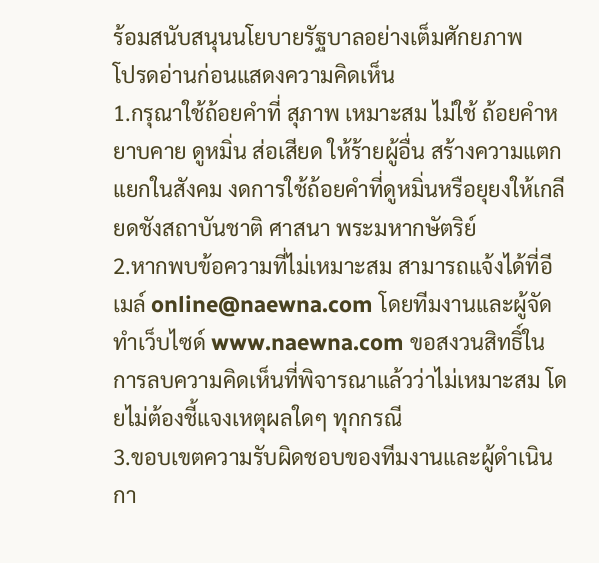ร้อมสนับสนุนนโยบายรัฐบาลอย่างเต็มศักยภาพ
โปรดอ่านก่อนแสดงความคิดเห็น
1.กรุณาใช้ถ้อยคำที่ สุภาพ เหมาะสม ไม่ใช้ ถ้อยคำหยาบคาย ดูหมิ่น ส่อเสียด ให้ร้ายผู้อื่น สร้างความแตกแยกในสังคม งดการใช้ถ้อยคำที่ดูหมิ่นหรือยุยงให้เกลียดชังสถาบันชาติ ศาสนา พระมหากษัตริย์
2.หากพบข้อความที่ไม่เหมาะสม สามารถแจ้งได้ที่อีเมล์ online@naewna.com โดยทีมงานและผู้จัดทำเว็บไซด์ www.naewna.com ขอสงวนสิทธิ์ในการลบความคิดเห็นที่พิจารณาแล้วว่าไม่เหมาะสม โดยไม่ต้องชี้แจงเหตุผลใดๆ ทุกกรณี
3.ขอบเขตความรับผิดชอบของทีมงานและผู้ดำเนินกา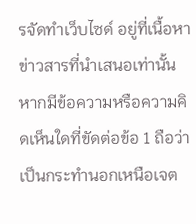รจัดทำเว็บไซด์ อยู่ที่เนื้อหาข่าวสารที่นำเสนอเท่านั้น หากมีข้อความหรือความคิดเห็นใดที่ขัดต่อข้อ 1 ถือว่าเป็นกระทำนอกเหนือเจต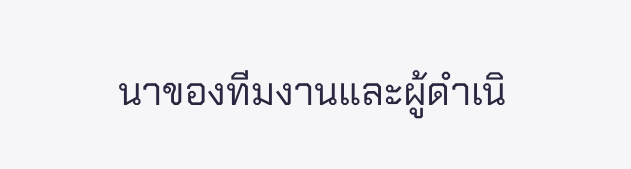นาของทีมงานและผู้ดำเนิ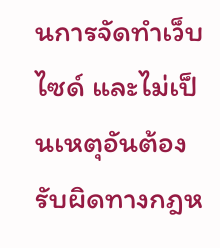นการจัดทำเว็บไซด์ และไม่เป็นเหตุอันต้องรับผิดทางกฎห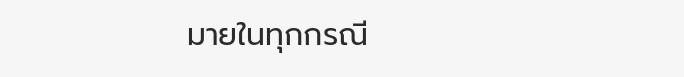มายในทุกกรณี